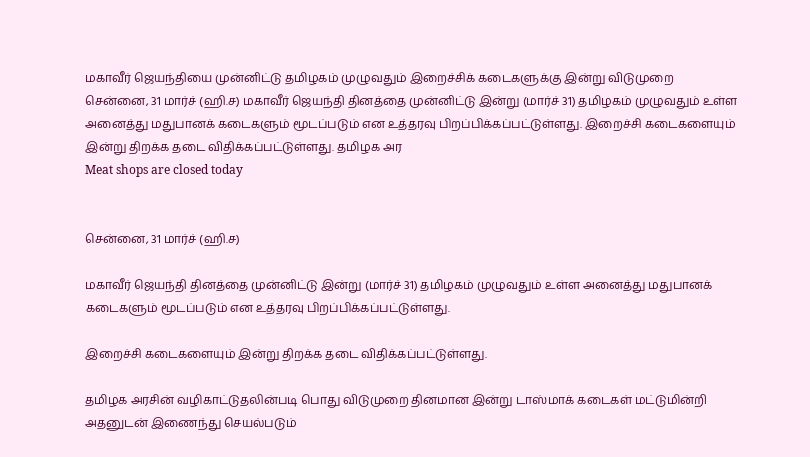மகாவீர் ஜெயந்தியை முன்னிட்டு தமிழகம் முழுவதும் இறைச்சிக் கடைகளுக்கு இன்று விடுமுறை
சென்னை, 31 மார்ச் (ஹி.ச) மகாவீர் ஜெயந்தி தினத்தை முன்னிட்டு இன்று (மார்ச் 31) தமிழகம் முழுவதும் உள்ள அனைத்து மதுபானக் கடைகளும் மூடப்படும் என உத்தரவு பிறப்பிக்கப்பட்டுள்ளது. இறைச்சி கடைகளையும் இன்று திறக்க தடை விதிக்கப்பட்டுள்ளது. தமிழக அர
Meat shops are closed today


சென்னை, 31 மார்ச் (ஹி.ச)

மகாவீர் ஜெயந்தி தினத்தை முன்னிட்டு இன்று (மார்ச் 31) தமிழகம் முழுவதும் உள்ள அனைத்து மதுபானக் கடைகளும் மூடப்படும் என உத்தரவு பிறப்பிக்கப்பட்டுள்ளது.

இறைச்சி கடைகளையும் இன்று திறக்க தடை விதிக்கப்பட்டுள்ளது.

தமிழக அரசின் வழிகாட்டுதலின்படி பொது விடுமுறை தினமான இன்று டாஸ்மாக் கடைகள் மட்டுமின்றி அதனுடன் இணைந்து செயல்படும்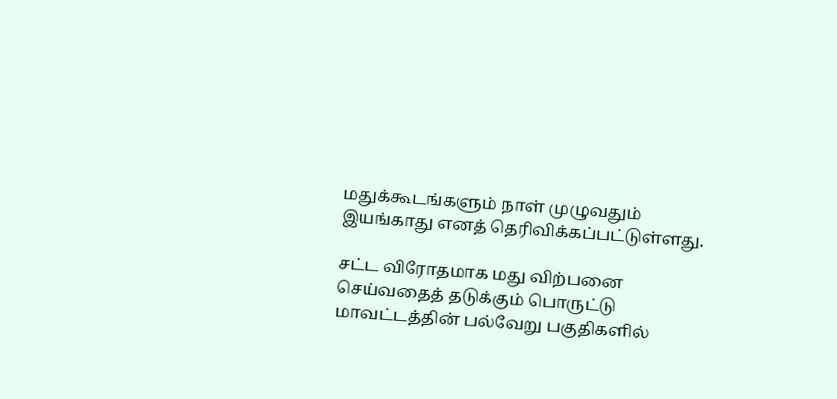மதுக்கூடங்களும் நாள் முழுவதும் இயங்காது எனத் தெரிவிக்கப்பட்டுள்ளது.

சட்ட விரோதமாக மது விற்பனை செய்வதைத் தடுக்கும் பொருட்டு மாவட்டத்தின் பல்வேறு பகுதிகளில்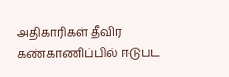அதிகாரிகள் தீவிர கண்காணிப்பில் ஈடுபட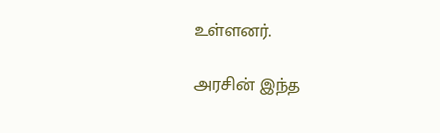உள்ளனர்.

அரசின் இந்த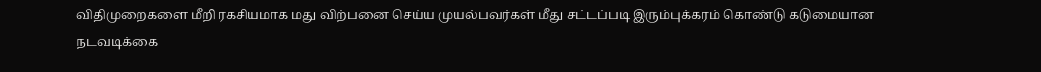விதிமுறைகளை மீறி ரகசியமாக மது விற்பனை செய்ய முயல்பவர்கள் மீது சட்டப்படி இரும்புக்கரம் கொண்டு கடுமையான நடவடிக்கை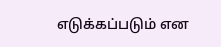எடுக்கப்படும் என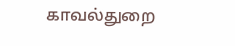காவல்துறை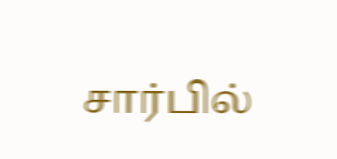சார்பில்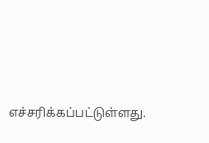எச்சரிக்கப்பட்டுள்ளது.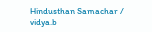Hindusthan Samachar / vidya.b